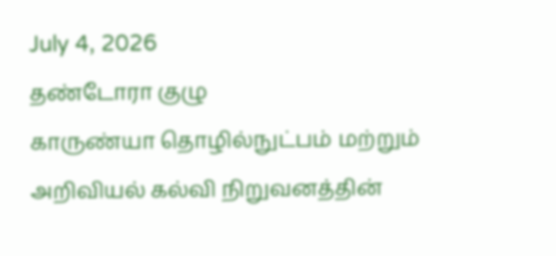July 4, 2026
தண்டோரா குழு
காருண்யா தொழில்நுட்பம் மற்றும் அறிவியல் கல்வி நிறுவனத்தின்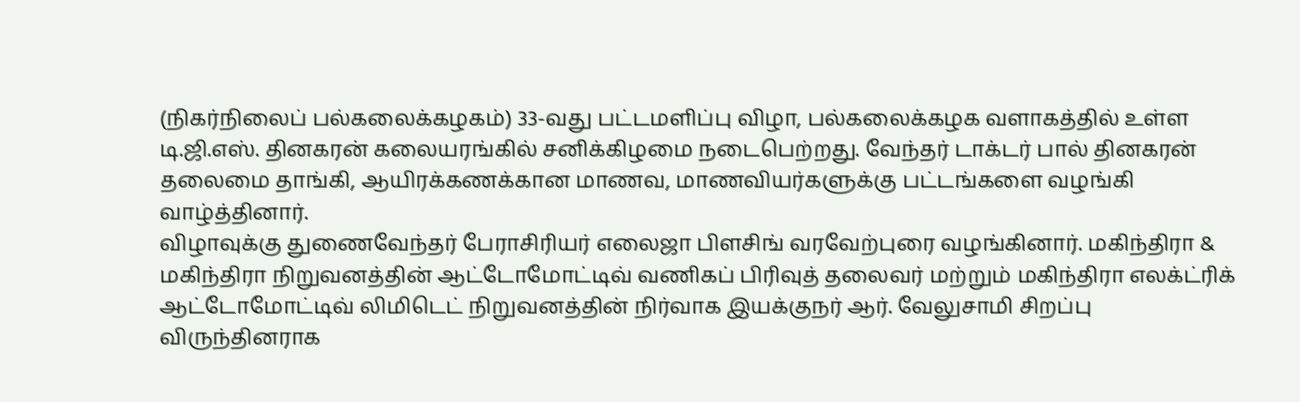(நிகர்நிலைப் பல்கலைக்கழகம்) 33-வது பட்டமளிப்பு விழா, பல்கலைக்கழக வளாகத்தில் உள்ள டி.ஜி.எஸ். தினகரன் கலையரங்கில் சனிக்கிழமை நடைபெற்றது. வேந்தர் டாக்டர் பால் தினகரன் தலைமை தாங்கி, ஆயிரக்கணக்கான மாணவ, மாணவியர்களுக்கு பட்டங்களை வழங்கி வாழ்த்தினார்.
விழாவுக்கு துணைவேந்தர் பேராசிரியர் எலைஜா பிளசிங் வரவேற்புரை வழங்கினார். மகிந்திரா & மகிந்திரா நிறுவனத்தின் ஆட்டோமோட்டிவ் வணிகப் பிரிவுத் தலைவர் மற்றும் மகிந்திரா எலக்ட்ரிக் ஆட்டோமோட்டிவ் லிமிடெட் நிறுவனத்தின் நிர்வாக இயக்குநர் ஆர். வேலுசாமி சிறப்பு விருந்தினராக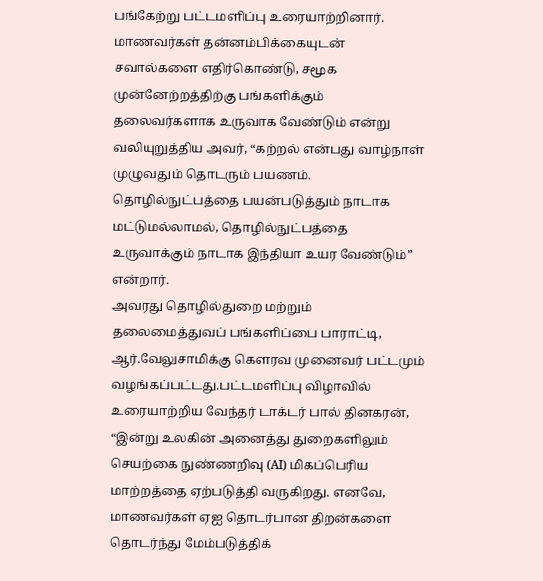பங்கேற்று பட்டமளிப்பு உரையாற்றினார்.
மாணவர்கள் தன்னம்பிக்கையுடன் சவால்களை எதிர்கொண்டு, சமூக முன்னேற்றத்திற்கு பங்களிக்கும் தலைவர்களாக உருவாக வேண்டும் என்று வலியுறுத்திய அவர், “கற்றல் என்பது வாழ்நாள் முழுவதும் தொடரும் பயணம். தொழில்நுட்பத்தை பயன்படுத்தும் நாடாக மட்டுமல்லாமல், தொழில்நுட்பத்தை உருவாக்கும் நாடாக இந்தியா உயர வேண்டும்” என்றார்.
அவரது தொழில்துறை மற்றும் தலைமைத்துவப் பங்களிப்பை பாராட்டி, ஆர்.வேலுசாமிக்கு கௌரவ முனைவர் பட்டமும் வழங்கப்பட்டது.பட்டமளிப்பு விழாவில் உரையாற்றிய வேந்தர் டாக்டர் பால் தினகரன், “இன்று உலகின் அனைத்து துறைகளிலும் செயற்கை நுண்ணறிவு (AI) மிகப்பெரிய மாற்றத்தை ஏற்படுத்தி வருகிறது. எனவே, மாணவர்கள் ஏஐ தொடர்பான திறன்களை தொடர்ந்து மேம்படுத்திக்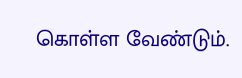கொள்ள வேண்டும்.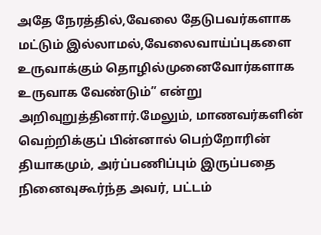அதே நேரத்தில்,வேலை தேடுபவர்களாக மட்டும் இல்லாமல்,வேலைவாய்ப்புகளை உருவாக்கும் தொழில்முனைவோர்களாக உருவாக வேண்டும்” என்று அறிவுறுத்தினார்.மேலும், மாணவர்களின் வெற்றிக்குப் பின்னால் பெற்றோரின் தியாகமும், அர்ப்பணிப்பும் இருப்பதை நினைவுகூர்ந்த அவர், பட்டம்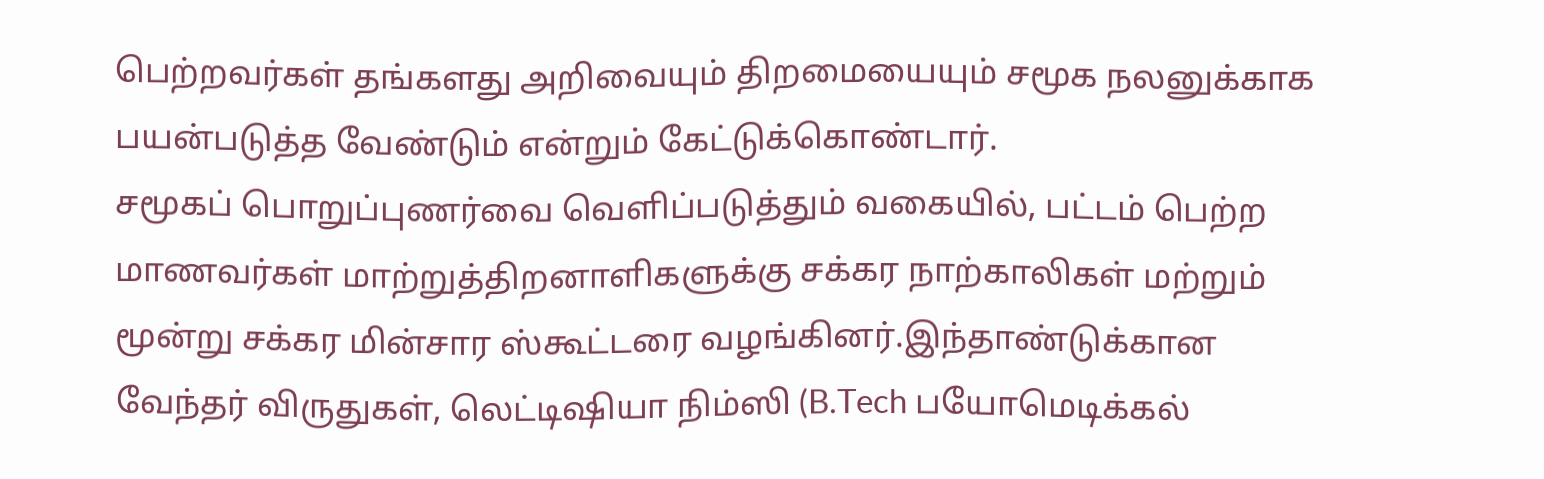பெற்றவர்கள் தங்களது அறிவையும் திறமையையும் சமூக நலனுக்காக பயன்படுத்த வேண்டும் என்றும் கேட்டுக்கொண்டார்.
சமூகப் பொறுப்புணர்வை வெளிப்படுத்தும் வகையில், பட்டம் பெற்ற மாணவர்கள் மாற்றுத்திறனாளிகளுக்கு சக்கர நாற்காலிகள் மற்றும் மூன்று சக்கர மின்சார ஸ்கூட்டரை வழங்கினர்.இந்தாண்டுக்கான வேந்தர் விருதுகள், லெட்டிஷியா நிம்ஸி (B.Tech பயோமெடிக்கல்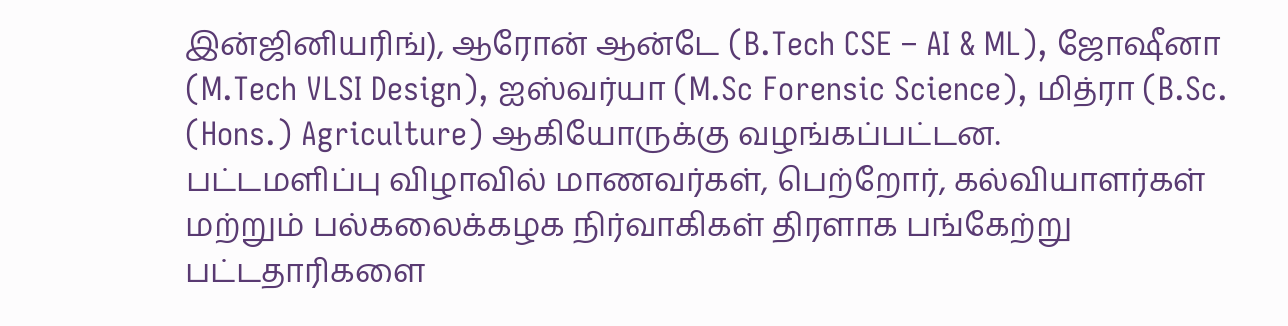இன்ஜினியரிங்), ஆரோன் ஆன்டே (B.Tech CSE – AI & ML), ஜோஷீனா (M.Tech VLSI Design), ஐஸ்வர்யா (M.Sc Forensic Science), மித்ரா (B.Sc. (Hons.) Agriculture) ஆகியோருக்கு வழங்கப்பட்டன.
பட்டமளிப்பு விழாவில் மாணவர்கள், பெற்றோர், கல்வியாளர்கள் மற்றும் பல்கலைக்கழக நிர்வாகிகள் திரளாக பங்கேற்று பட்டதாரிகளை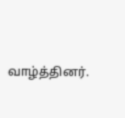வாழ்த்தினர்.